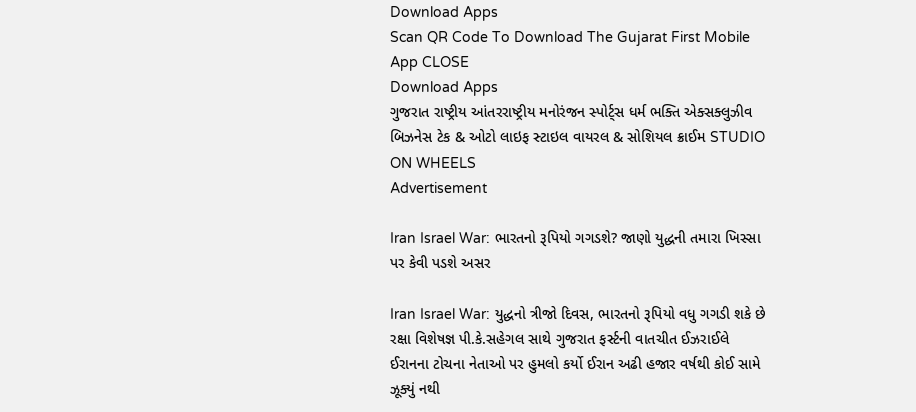Download Apps
Scan QR Code To Download The Gujarat First Mobile App CLOSE
Download Apps
ગુજરાત રાષ્ટ્રીય આંતરરાષ્ટ્રીય મનોરંજન સ્પોર્ટ્સ ધર્મ ભક્તિ એક્સક્લુઝીવ બિઝનેસ ટેક & ઓટો લાઇફ સ્ટાઇલ વાયરલ & સોશિયલ ક્રાઈમ STUDIO ON WHEELS
Advertisement

Iran Israel War: ભારતનો રૂપિયો ગગડશે? જાણો યુદ્ધની તમારા ખિસ્સા પર કેવી પડશે અસર

Iran Israel War: યુદ્ધનો ત્રીજો દિવસ, ભારતનો રૂપિયો વધુ ગગડી શકે છે રક્ષા વિશેષજ્ઞ પી.કે.સહેગલ સાથે ગુજરાત ફર્સ્ટની વાતચીત ઈઝરાઈલે ઈરાનના ટોચના નેતાઓ પર હુમલો કર્યો ઈરાન અઢી હજાર વર્ષથી કોઈ સામે ઝૂક્યું નથી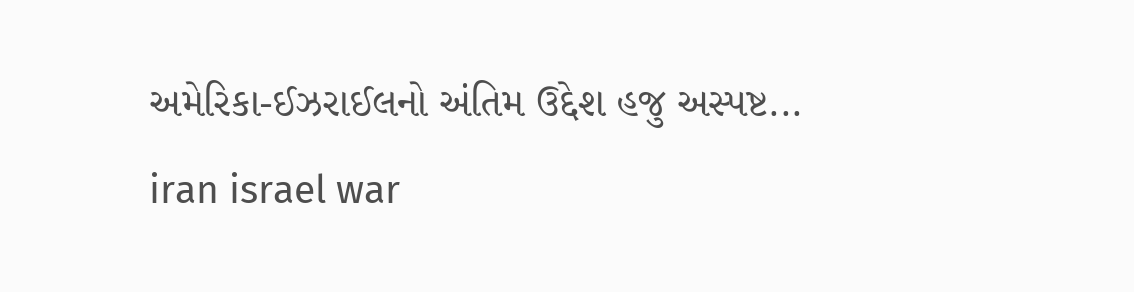અમેરિકા-ઈઝરાઈલનો અંતિમ ઉદ્દેશ હજુ અસ્પષ્ટ...
iran israel war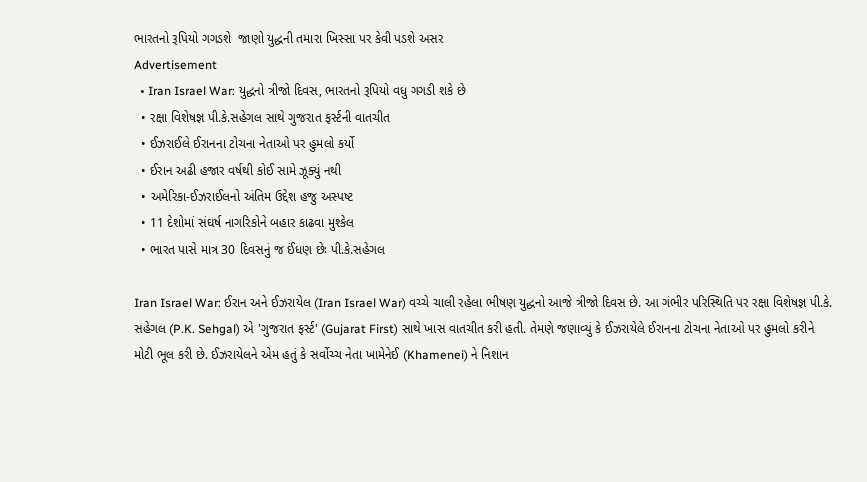ભારતનો રૂપિયો ગગડશે  જાણો યુદ્ધની તમારા ખિસ્સા પર કેવી પડશે અસર
Advertisement
  • Iran Israel War: યુદ્ધનો ત્રીજો દિવસ, ભારતનો રૂપિયો વધુ ગગડી શકે છે
  • રક્ષા વિશેષજ્ઞ પી.કે.સહેગલ સાથે ગુજરાત ફર્સ્ટની વાતચીત
  • ઈઝરાઈલે ઈરાનના ટોચના નેતાઓ પર હુમલો કર્યો
  • ઈરાન અઢી હજાર વર્ષથી કોઈ સામે ઝૂક્યું નથી
  • અમેરિકા-ઈઝરાઈલનો અંતિમ ઉદ્દેશ હજુ અસ્પષ્ટ
  • 11 દેશોમાં સંઘર્ષ નાગરિકોને બહાર કાઢવા મુશ્કેલ
  • ભારત પાસે માત્ર 30 દિવસનું જ ઈંધણ છેઃ પી.કે.સહેગલ

Iran Israel War: ઈરાન અને ઈઝરાયેલ (Iran Israel War) વચ્ચે ચાલી રહેલા ભીષણ યુદ્ધનો આજે ત્રીજો દિવસ છે. આ ગંભીર પરિસ્થિતિ પર રક્ષા વિશેષજ્ઞ પી.કે. સહેગલ (P.K. Sehgal) એ 'ગુજરાત ફર્સ્ટ' (Gujarat First) સાથે ખાસ વાતચીત કરી હતી. તેમણે જણાવ્યું કે ઈઝરાયેલે ઈરાનના ટોચના નેતાઓ પર હુમલો કરીને મોટી ભૂલ કરી છે. ઈઝરાયેલને એમ હતું કે સર્વોચ્ચ નેતા ખામેનેઈ (Khamenei) ને નિશાન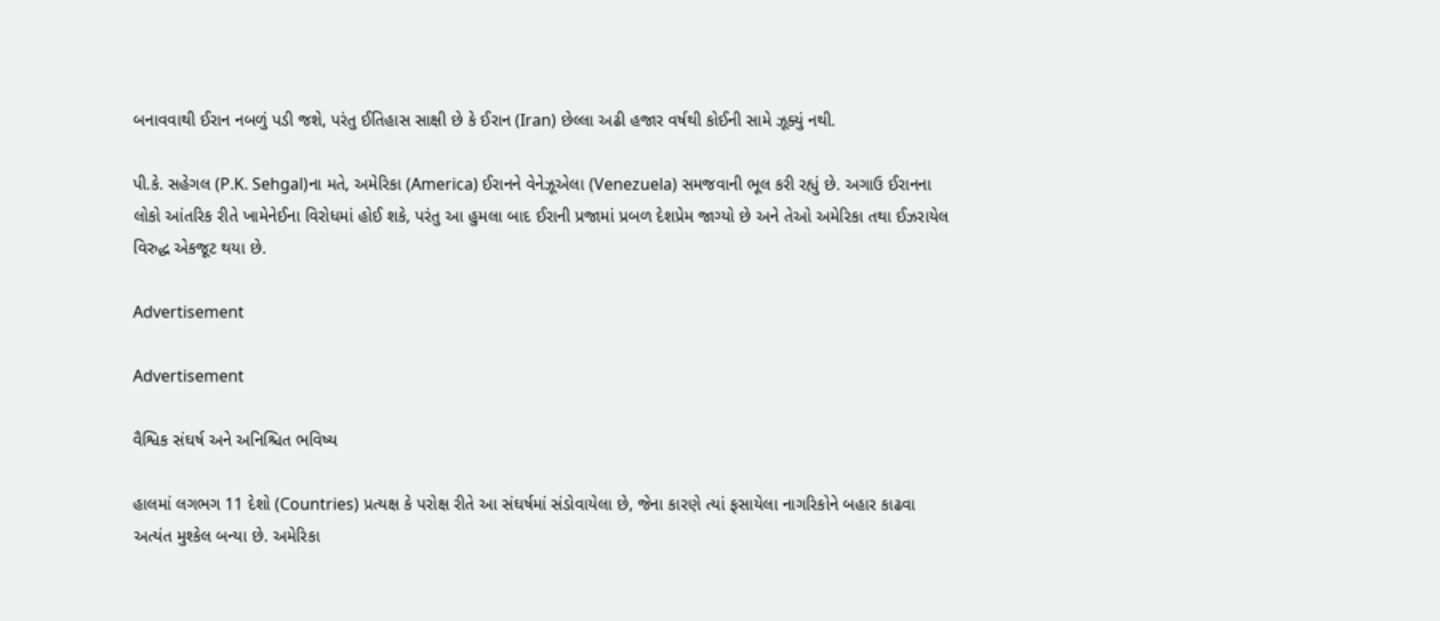બનાવવાથી ઈરાન નબળું પડી જશે, પરંતુ ઈતિહાસ સાક્ષી છે કે ઈરાન (Iran) છેલ્લા અઢી હજાર વર્ષથી કોઈની સામે ઝૂક્યું નથી.

પી.કે. સહેગલ (P.K. Sehgal)ના મતે, અમેરિકા (America) ઈરાનને વેનેઝૂએલા (Venezuela) સમજવાની ભૂલ કરી રહ્યું છે. અગાઉ ઈરાનના લોકો આંતરિક રીતે ખામેનેઈના વિરોધમાં હોઈ શકે, પરંતુ આ હુમલા બાદ ઈરાની પ્રજામાં પ્રબળ દેશપ્રેમ જાગ્યો છે અને તેઓ અમેરિકા તથા ઈઝરાયેલ વિરુદ્ધ એકજૂટ થયા છે.

Advertisement

Advertisement

વૈશ્વિક સંઘર્ષ અને અનિશ્ચિત ભવિષ્ય

હાલમાં લગભગ 11 દેશો (Countries) પ્રત્યક્ષ કે પરોક્ષ રીતે આ સંઘર્ષમાં સંડોવાયેલા છે, જેના કારણે ત્યાં ફસાયેલા નાગરિકોને બહાર કાઢવા અત્યંત મુશ્કેલ બન્યા છે. અમેરિકા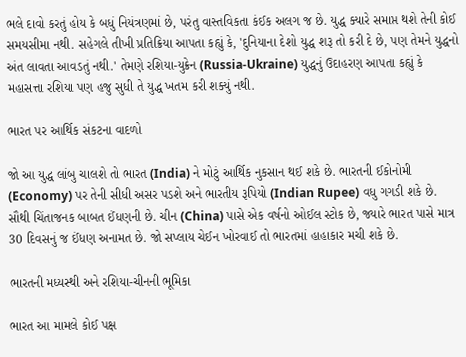ભલે દાવો કરતું હોય કે બધું નિયંત્રણમાં છે, પરંતુ વાસ્તવિકતા કંઈક અલગ જ છે. યુદ્ધ ક્યારે સમાપ્ત થશે તેની કોઈ સમયસીમા નથી. સહેગલે તીખી પ્રતિક્રિયા આપતા કહ્યું કે, 'દુનિયાના દેશો યુદ્ધ શરૂ તો કરી દે છે, પણ તેમને યુદ્ધનો અંત લાવતા આવડતું નથી.' તેમણે રશિયા-યુક્રેન (Russia-Ukraine) યુદ્ધનું ઉદાહરણ આપતા કહ્યું કે મહાસત્તા રશિયા પણ હજુ સુધી તે યુદ્ધ ખતમ કરી શક્યું નથી.

ભારત પર આર્થિક સંકટના વાદળો

જો આ યુદ્ધ લાંબુ ચાલશે તો ભારત (India) ને મોટું આર્થિક નુકસાન થઈ શકે છે. ભારતની ઈકોનોમી (Economy) પર તેની સીધી અસર પડશે અને ભારતીય રૂપિયો (Indian Rupee) વધુ ગગડી શકે છે. સૌથી ચિંતાજનક બાબત ઈંધણની છે. ચીન (China) પાસે એક વર્ષનો ઓઈલ સ્ટોક છે, જ્યારે ભારત પાસે માત્ર 30 દિવસનું જ ઈંધણ અનામત છે. જો સપ્લાય ચેઈન ખોરવાઈ તો ભારતમાં હાહાકાર મચી શકે છે.

ભારતની મધ્યસ્થી અને રશિયા-ચીનની ભૂમિકા

ભારત આ મામલે કોઈ પક્ષ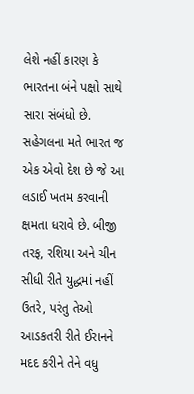લેશે નહીં કારણ કે ભારતના બંને પક્ષો સાથે સારા સંબંધો છે. સહેગલના મતે ભારત જ એક એવો દેશ છે જે આ લડાઈ ખતમ કરવાની ક્ષમતા ધરાવે છે. બીજી તરફ, રશિયા અને ચીન સીધી રીતે યુદ્ધમાં નહીં ઉતરે, પરંતુ તેઓ આડકતરી રીતે ઈરાનને મદદ કરીને તેને વધુ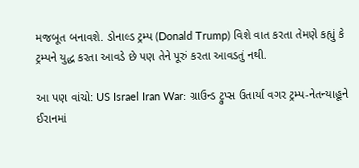મજબૂત બનાવશે. ડોનાલ્ડ ટ્રમ્પ (Donald Trump) વિશે વાત કરતા તેમણે કહ્યું કે ટ્રમ્પને યુદ્ધ કરતા આવડે છે પણ તેને પૂરું કરતા આવડતું નથી.

આ પણ વાંચો: US Israel Iran War: ગ્રાઉન્ડ ટ્રુપ્સ ઉતાર્યા વગર ટ્રમ્પ-નેતન્યાહૂને ઈરાનમાં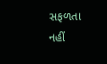સફળતા નહીં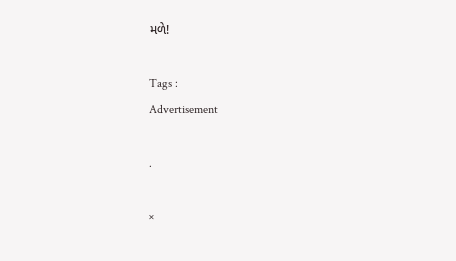મળે!

Tags :
Advertisement

.

×